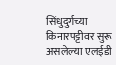सिंधुदुर्गच्या किनारपट्टीवर सुरू असलेल्या एलईडी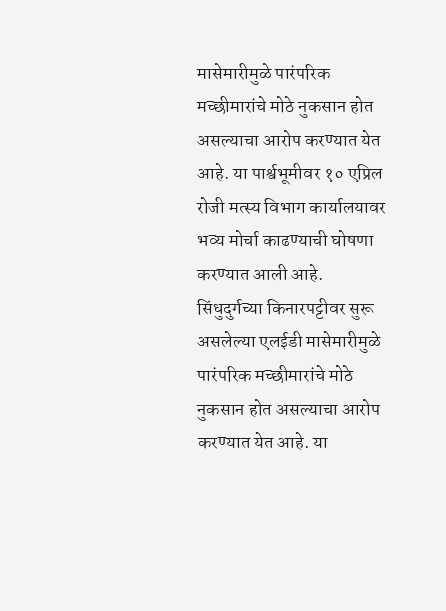मासेमारीमुळे पारंपरिक मच्छीमारांचे मोठे नुकसान होत असल्याचा आरोप करण्यात येत आहे. या पार्श्वभूमीवर १० एप्रिल रोजी मत्स्य विभाग कार्यालयावर भव्य मोर्चा काढण्याची घोषणा करण्यात आली आहे.
सिंधुदुर्गच्या किनारपट्टीवर सुरू असलेल्या एलईडी मासेमारीमुळे पारंपरिक मच्छीमारांचे मोठे नुकसान होत असल्याचा आरोप करण्यात येत आहे. या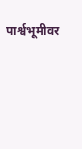पार्श्वभूमीवर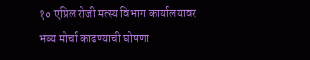१० एप्रिल रोजी मत्स्य विभाग कार्यालयावर भव्य मोर्चा काढण्याची घोषणा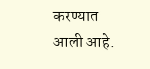करण्यात आली आहे.